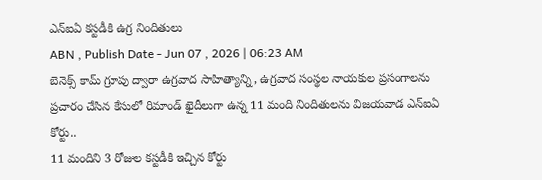ఎన్ఐఏ కస్టడీకి ఉగ్ర నిందితులు
ABN , Publish Date - Jun 07 , 2026 | 06:23 AM
బెనెక్స్ కామ్ గ్రూపు ద్వారా ఉగ్రవాద సాహిత్యాన్ని, ఉగ్రవాద సంస్థల నాయకుల ప్రసంగాలను ప్రచారం చేసిన కేసులో రిమాండ్ ఖైదీలుగా ఉన్న 11 మంది నిందితులను విజయవాడ ఎన్ఐఏ కోర్టు..
11 మందిని 3 రోజుల కస్టడీకి ఇచ్చిన కోర్టు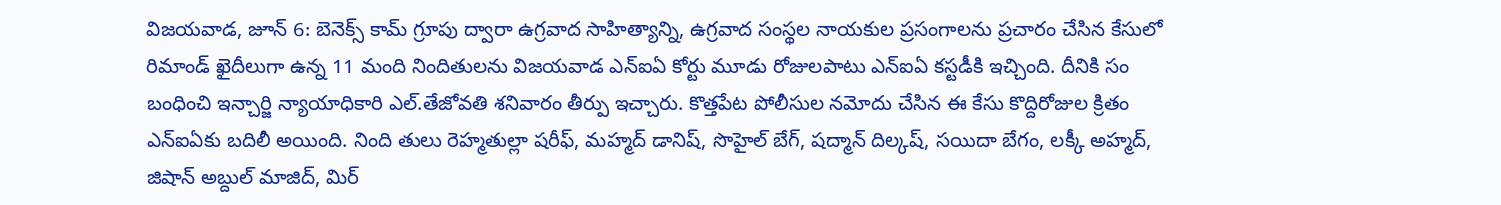విజయవాడ, జూన్ 6: బెనెక్స్ కామ్ గ్రూపు ద్వారా ఉగ్రవాద సాహిత్యాన్ని, ఉగ్రవాద సంస్థల నాయకుల ప్రసంగాలను ప్రచారం చేసిన కేసులో రిమాండ్ ఖైదీలుగా ఉన్న 11 మంది నిందితులను విజయవాడ ఎన్ఐఏ కోర్టు మూడు రోజులపాటు ఎన్ఐఏ కస్టడీకి ఇచ్చింది. దీనికి సం బంధించి ఇన్చార్జి న్యాయాధికారి ఎల్.తేజోవతి శనివారం తీర్పు ఇచ్చారు. కొత్తపేట పోలీసుల నమోదు చేసిన ఈ కేసు కొద్దిరోజుల క్రితం ఎన్ఐఏకు బదిలీ అయింది. నింది తులు రెహ్మతుల్లా షరీఫ్, మహ్మద్ డానిష్, సొహైల్ బేగ్, షద్మాన్ దిల్కష్, సయిదా బేగం, లక్కీ అహ్మద్, జిషాన్ అబ్దుల్ మాజిద్, మిర్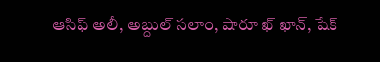ఆసిఫ్ అలీ, అబ్దుల్ సలాం, షారూ ఖ్ ఖాన్, షేక్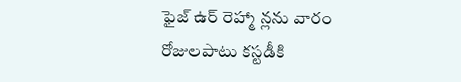ఫైజ్ ఉర్ రెహ్మా న్లను వారం రోజులపాటు కస్టడీకి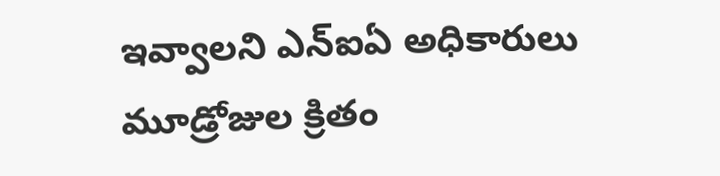ఇవ్వాలని ఎన్ఐఏ అధికారులు మూడ్రోజుల క్రితం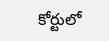కోర్టులో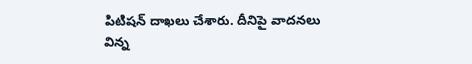పిటిషన్ దాఖలు చేశారు. దీనిపై వాదనలు విన్న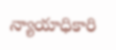న్యాయాధికారి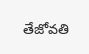తేజోవతి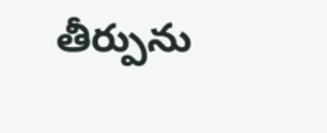తీర్పును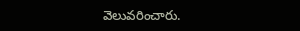వెలువరించారు.